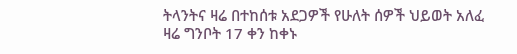ትላንትና ዛሬ በተከሰቱ አደጋዎች የሁለት ሰዎች ህይወት አለፈ
ዛሬ ግንቦት 17 ቀን ከቀኑ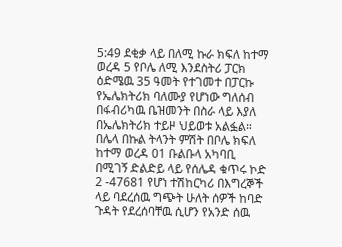5:49 ደቂቃ ላይ በለሚ ኩራ ክፍለ ከተማ ወረዳ 5 የቦሌ ለሚ እንደስትሪ ፓርክ ዕድሜዉ 35 ዓመት የተገመተ በፓርኩ የኤሌክትሪክ ባለሙያ የሆነው ግለሰብ በፋብሪካዉ ቤዝመንት በስራ ላይ እያለ በኤሌክትሪክ ተይዞ ህይወቱ አልፏል።
በሌላ በኩል ትላንት ምሽት በቦሌ ክፍለ ከተማ ወረዳ 01 ቡልቡላ አካባቢ በሚገኝ ድልድይ ላይ የሰሌዳ ቁጥሩ ኮድ 2 -47681 የሆነ ተሽከርካሪ በእግረኞች ላይ ባደረሰዉ ግጭት ሁለት ሰዎች ከባድ ጉዳት የደረሰባቸዉ ሲሆን የአንድ ሰዉ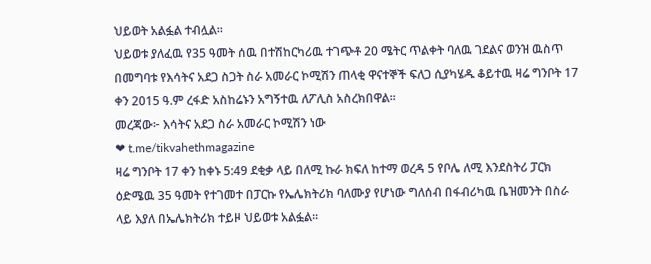ህይወት አልፏል ተብሏል።
ህይወቱ ያለፈዉ የ35 ዓመት ሰዉ በተሽከርካሪዉ ተገጭቶ 20 ሜትር ጥልቀት ባለዉ ገደልና ወንዝ ዉስጥ በመግባቱ የእሳትና አደጋ ስጋት ስራ አመራር ኮሚሽን ጠላቂ ዋናተኞች ፍለጋ ሲያካሄዱ ቆይተዉ ዛሬ ግንቦት 17 ቀን 2015 ዓ.ም ረፋድ አስከሬኑን አግኝተዉ ለፖሊስ አስረክበዋል።
መረጃው፦ እሳትና አደጋ ስራ አመራር ኮሚሽን ነው
❤ t.me/tikvahethmagazine
ዛሬ ግንቦት 17 ቀን ከቀኑ 5:49 ደቂቃ ላይ በለሚ ኩራ ክፍለ ከተማ ወረዳ 5 የቦሌ ለሚ እንደስትሪ ፓርክ ዕድሜዉ 35 ዓመት የተገመተ በፓርኩ የኤሌክትሪክ ባለሙያ የሆነው ግለሰብ በፋብሪካዉ ቤዝመንት በስራ ላይ እያለ በኤሌክትሪክ ተይዞ ህይወቱ አልፏል።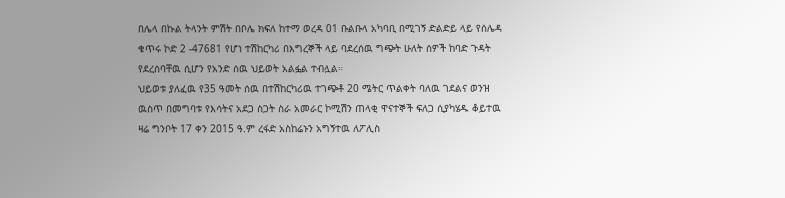በሌላ በኩል ትላንት ምሽት በቦሌ ክፍለ ከተማ ወረዳ 01 ቡልቡላ አካባቢ በሚገኝ ድልድይ ላይ የሰሌዳ ቁጥሩ ኮድ 2 -47681 የሆነ ተሽከርካሪ በእግረኞች ላይ ባደረሰዉ ግጭት ሁለት ሰዎች ከባድ ጉዳት የደረሰባቸዉ ሲሆን የአንድ ሰዉ ህይወት አልፏል ተብሏል።
ህይወቱ ያለፈዉ የ35 ዓመት ሰዉ በተሽከርካሪዉ ተገጭቶ 20 ሜትር ጥልቀት ባለዉ ገደልና ወንዝ ዉስጥ በመግባቱ የእሳትና አደጋ ስጋት ስራ አመራር ኮሚሽን ጠላቂ ዋናተኞች ፍለጋ ሲያካሄዱ ቆይተዉ ዛሬ ግንቦት 17 ቀን 2015 ዓ.ም ረፋድ አስከሬኑን አግኝተዉ ለፖሊስ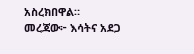አስረክበዋል።
መረጃው፦ እሳትና አደጋ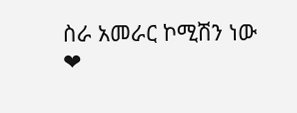ስራ አመራር ኮሚሽን ነው
❤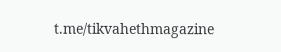t.me/tikvahethmagazine